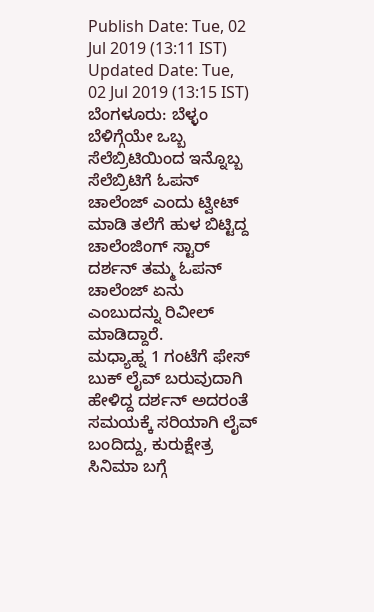Publish Date: Tue, 02 Jul 2019 (13:11 IST)
Updated Date: Tue, 02 Jul 2019 (13:15 IST)
ಬೆಂಗಳೂರು: ಬೆಳ್ಳಂ ಬೆಳಿಗ್ಗೆಯೇ ಒಬ್ಬ ಸೆಲೆಬ್ರಿಟಿಯಿಂದ ಇನ್ನೊಬ್ಬ ಸೆಲೆಬ್ರಿಟಿಗೆ ಓಪನ್ ಚಾಲೆಂಜ್ ಎಂದು ಟ್ವೀಟ್ ಮಾಡಿ ತಲೆಗೆ ಹುಳ ಬಿಟ್ಟಿದ್ದ ಚಾಲೆಂಜಿಂಗ್ ಸ್ಟಾರ್ ದರ್ಶನ್ ತಮ್ಮ ಓಪನ್ ಚಾಲೆಂಜ್ ಏನು ಎಂಬುದನ್ನು ರಿವೀಲ್ ಮಾಡಿದ್ದಾರೆ.
ಮಧ್ಯಾಹ್ನ 1 ಗಂಟೆಗೆ ಫೇಸ್ ಬುಕ್ ಲೈವ್ ಬರುವುದಾಗಿ ಹೇಳಿದ್ದ ದರ್ಶನ್ ಅದರಂತೆ ಸಮಯಕ್ಕೆ ಸರಿಯಾಗಿ ಲೈವ್ ಬಂದಿದ್ದು, ಕುರುಕ್ಷೇತ್ರ ಸಿನಿಮಾ ಬಗ್ಗೆ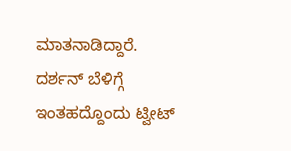ಮಾತನಾಡಿದ್ದಾರೆ.
ದರ್ಶನ್ ಬೆಳಿಗ್ಗೆ ಇಂತಹದ್ದೊಂದು ಟ್ವೀಟ್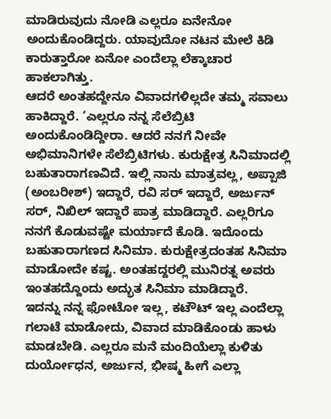ಮಾಡಿರುವುದು ನೋಡಿ ಎಲ್ಲರೂ ಏನೇನೋ ಅಂದುಕೊಂಡಿದ್ದರು. ಯಾವುದೋ ನಟನ ಮೇಲೆ ಕಿಡಿ ಕಾರುತ್ತಾರೋ ಏನೋ ಎಂದೆಲ್ಲಾ ಲೆಕ್ಕಾಚಾರ ಹಾಕಲಾಗಿತ್ತು.
ಆದರೆ ಅಂತಹದ್ದೇನೂ ವಿವಾದಗಳಿಲ್ಲದೇ ತಮ್ಮ ಸವಾಲು ಹಾಕಿದ್ದಾರೆ. ‘ಎಲ್ಲರೂ ನನ್ನ ಸೆಲೆಬ್ರಿಟಿ ಅಂದುಕೊಂಡಿದ್ದೀರಾ. ಆದರೆ ನನಗೆ ನೀವೇ ಅಭಿಮಾನಿಗಳೇ ಸೆಲೆಬ್ರಿಟಿಗಳು. ಕುರುಕ್ಷೇತ್ರ ಸಿನಿಮಾದಲ್ಲಿ ಬಹುತಾರಾಗಣವಿದೆ. ಇಲ್ಲಿ ನಾನು ಮಾತ್ರವಲ್ಲ, ಅಪ್ಪಾಜಿ (ಅಂಬರೀಶ್) ಇದ್ದಾರೆ, ರವಿ ಸರ್ ಇದ್ದಾರೆ, ಅರ್ಜುನ್ ಸರ್, ನಿಖಿಲ್ ಇದ್ದಾರೆ ಪಾತ್ರ ಮಾಡಿದ್ದಾರೆ. ಎಲ್ಲರಿಗೂ ನನಗೆ ಕೊಡುವಷ್ಟೇ ಮರ್ಯಾದೆ ಕೊಡಿ. ಇದೊಂದು ಬಹುತಾರಾಗಣದ ಸಿನಿಮಾ. ಕುರುಕ್ಷೇತ್ರದಂತಹ ಸಿನಿಮಾ ಮಾಡೋದೇ ಕಷ್ಟ. ಅಂತಹದ್ದರಲ್ಲಿ ಮುನಿರತ್ನ ಅವರು ಇಂತಹದ್ದೊಂದು ಅದ್ಭುತ ಸಿನಿಮಾ ಮಾಡಿದ್ದಾರೆ.
ಇದನ್ನು ನನ್ನ ಫೋಟೋ ಇಲ್ಲ, ಕಟೌಟ್ ಇಲ್ಲ ಎಂದೆಲ್ಲಾ ಗಲಾಟೆ ಮಾಡೋದು, ವಿವಾದ ಮಾಡಿಕೊಂಡು ಹಾಳು ಮಾಡಬೇಡಿ. ಎಲ್ಲರೂ ಮನೆ ಮಂದಿಯೆಲ್ಲಾ ಕುಳಿತು ದುರ್ಯೋಧನ, ಅರ್ಜುನ, ಭೀಷ್ಮ ಹೀಗೆ ಎಲ್ಲಾ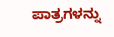ಪಾತ್ರಗಳನ್ನು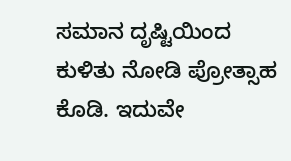ಸಮಾನ ದೃಷ್ಟಿಯಿಂದ ಕುಳಿತು ನೋಡಿ ಪ್ರೋತ್ಸಾಹ ಕೊಡಿ. ಇದುವೇ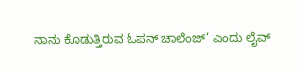ನಾನು ಕೊಡುತ್ತಿರುವ ಓಪನ್ ಚಾಲೆಂಜ್’ ಎಂದು ಲೈವ್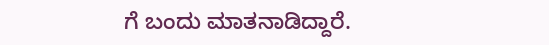ಗೆ ಬಂದು ಮಾತನಾಡಿದ್ದಾರೆ.